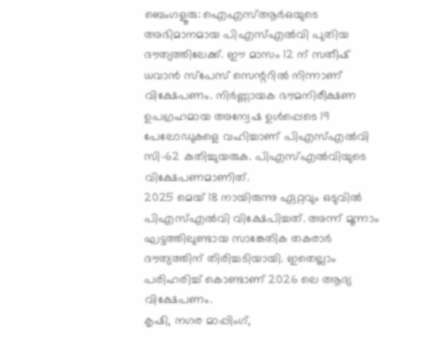ബെംഗളൂരു: ഐഎസ്ആർഒയുടെ അഭിമാനമായ പിഎസ്എൽവി പുതിയ ദൗത്യത്തിലേക്ക്. ഈ മാസം 12 ന് സതീഷ് ധവാൻ സ്പേസ് സെന്ററിൽ നിന്നാണ് വിക്ഷേപണം. നിർണ്ണായക ഭൗമനിരീക്ഷണ ഉപഗ്രഹമായ അന്വേഷ ഉൾപ്പെടെ 19 പേലോഡുകളെ വഹിച്ചാണ് പിഎസ്എൽവി സി-62 കുതിച്ചുയരുക. പിഎസ്എൽവിയുടെ വിക്ഷേപണമാണിത്.
2025 മെയ് 18 നായിരുന്നു ഏറ്റവും ഒടുവിൽ പിഎസ്എൽവി വിക്ഷേപിച്ചത്. അന്ന് മൂന്നാം ഘട്ടത്തിലുണ്ടായ സാങ്കേതിക തകരാർ ദൗത്യത്തിന് തിരിച്ചടിയായി. ഇതെല്ലാം പരിഹരിച്ച് കൊണ്ടാണ് 2026 ലെ ആദ്യ വിക്ഷേപണം.
കൃഷി, നഗര മാപ്പിംഗ്,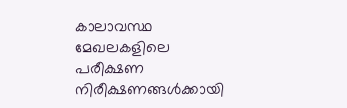കാലാവസ്ഥ മേഖലകളിലെ പരീക്ഷണ നിരീക്ഷണങ്ങൾക്കായി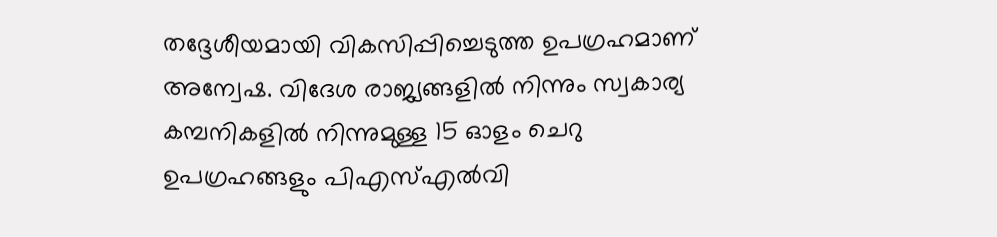തദ്ദേശീയമായി വികസിപ്പിച്ചെടുത്ത ഉപഗ്രഹമാണ് അന്വേഷ. വിദേശ രാജ്യങ്ങളിൽ നിന്നും സ്വകാര്യ കമ്പനികളിൽ നിന്നുമുള്ള 15 ഓളം ചെറു ഉപഗ്രഹങ്ങളും പിഎസ്എൽവി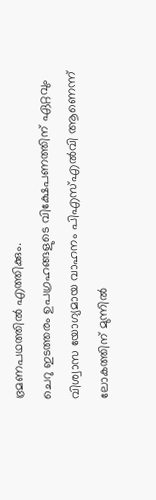ഭ്രമണപഥത്തിൽ എത്തിക്കും.
ചെറു ഇടത്തരം ഉപഗ്രഹങ്ങളുടെ വിക്ഷേപണത്തിന് ഏറ്റവും വിശ്വാസ യോഗ്യമായ വാഹനം പിഎസ്എൽവി ആണെന്ന് ലോകത്തിന് മുന്നിൽ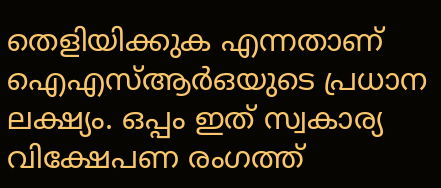തെളിയിക്കുക എന്നതാണ് ഐഎസ്ആർഒയുടെ പ്രധാന ലക്ഷ്യം. ഒപ്പം ഇത് സ്വകാര്യ വിക്ഷേപണ രംഗത്ത്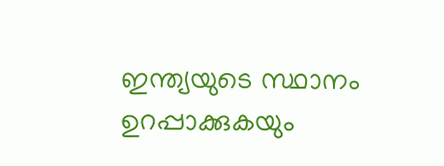ഇന്ത്യയുടെ സ്ഥാനം ഉറപ്പാക്കുകയും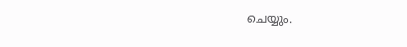ചെയ്യും.